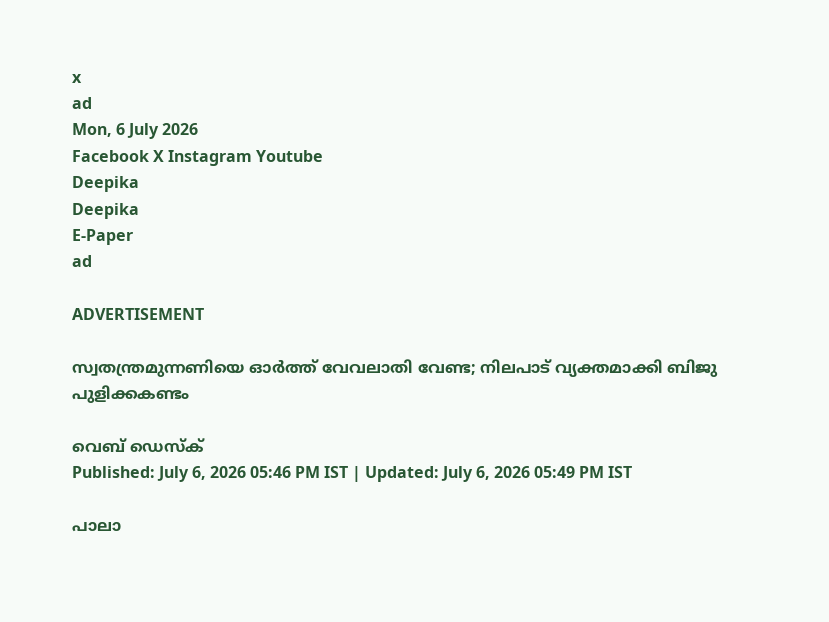x
ad
Mon, 6 July 2026
Facebook X Instagram Youtube
Deepika
Deepika
E-Paper
ad

ADVERTISEMENT

സ്വതന്ത്രമുന്നണിയെ ഓർത്ത് വേവലാതി വേണ്ട; നിലപാട് വ്യക്തമാക്കി ബിജു പുളിക്കകണ്ടം

വെബ് ഡെസ്ക്
Published: July 6, 2026 05:46 PM IST | Updated: July 6, 2026 05:49 PM IST

പാലാ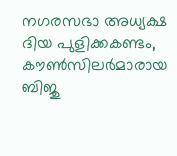നഗരസഭാ അധ്യക്ഷ ദിയ പുളിക്കകണ്ടം, കൗൺസിലർമാരായ ബിജു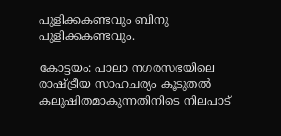പുളിക്കകണ്ടവും ബിനു പുളിക്കകണ്ടവും.

കോട്ടയം: പാലാ നഗരസഭയിലെ രാഷ്ട്രീയ സാഹചര്യം കൂടുതൽ കലുഷിതമാകുന്നതിനിടെ നിലപാട്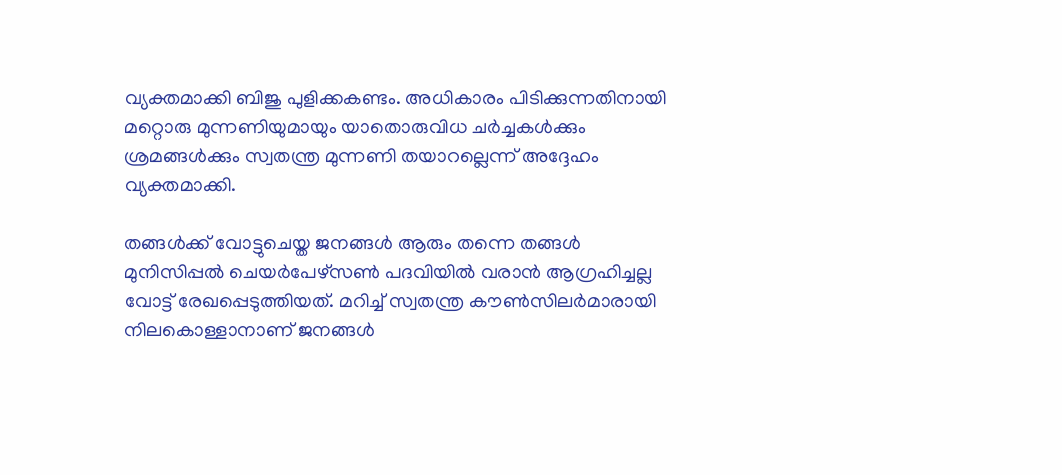വ്യക്തമാക്കി ബിജു പുളിക്കകണ്ടം. അധികാരം പിടിക്കുന്നതിനായി മറ്റൊരു മുന്നണിയുമായും യാതൊരുവിധ ചർച്ചകൾക്കും ശ്രമങ്ങൾക്കും സ്വതന്ത്ര മുന്നണി തയാറല്ലെന്ന് അദ്ദേഹം വ്യക്തമാക്കി.

തങ്ങൾക്ക് വോട്ടുചെയ്ത ജനങ്ങൾ ആരും തന്നെ തങ്ങൾ മുനിസിപ്പൽ ചെയർപേഴ്സൺ പദവിയിൽ വരാൻ ആഗ്രഹിച്ചല്ല വോട്ട് രേഖപ്പെടുത്തിയത്. മറിച്ച് സ്വതന്ത്ര കൗൺസിലർമാരായി നിലകൊള്ളാനാണ് ജനങ്ങൾ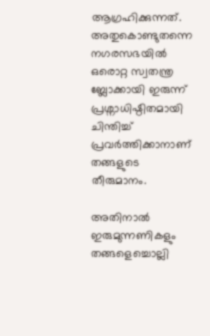ആഗ്രഹിക്കുന്നത്. അതുകൊണ്ടുതന്നെ നഗരസഭയിൽ ഒരൊറ്റ സ്വതന്ത്ര ബ്ലോക്കായി ഇരുന്ന് പ്രശ്നാധിഷ്ഠിതമായി ചിന്തിച്ച് പ്രവർത്തിക്കാനാണ് തങ്ങളുടെ തീരുമാനം.

അതിനാൽ ഇരുമുന്നണികളും തങ്ങളെച്ചൊല്ലി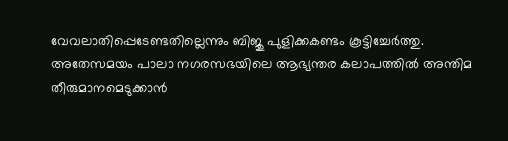വേവലാതിപ്പെടേണ്ടതില്ലെന്നും ബിജു പുളിക്കകണ്ടം കൂട്ടിച്ചേർത്തു. അതേസമയം പാലാ നഗരസഭയിലെ ആഭ്യന്തര കലാപത്തിൽ അന്തിമ തീരുമാനമെടുക്കാൻ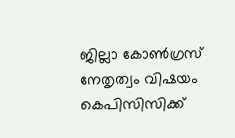ജില്ലാ കോൺഗ്രസ് നേതൃത്വം വിഷയം കെപിസിസിക്ക്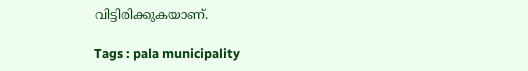വിട്ടിരിക്കുകയാണ്.

Tags : pala municipality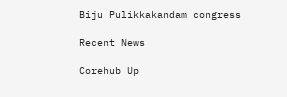Biju Pulikkakandam congress

Recent News

Corehub Up